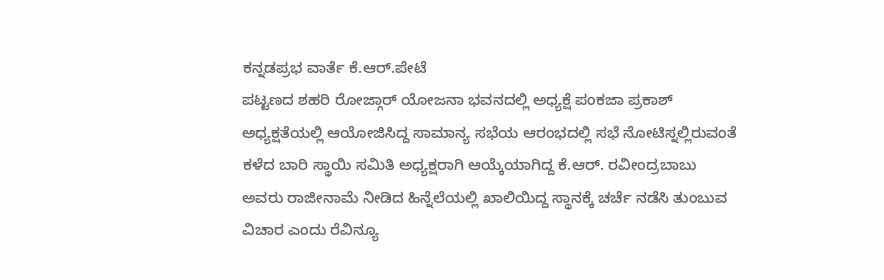ಕನ್ನಡಪ್ರಭ ವಾರ್ತೆ ಕೆ.ಆರ್.ಪೇಟೆ
ಪಟ್ಟಣದ ಶಹರಿ ರೋಜ್ಗಾರ್ ಯೋಜನಾ ಭವನದಲ್ಲಿ ಅಧ್ಯಕ್ಷೆ ಪಂಕಜಾ ಪ್ರಕಾಶ್ ಅಧ್ಯಕ್ಷತೆಯಲ್ಲಿ ಆಯೋಜಿಸಿದ್ದ ಸಾಮಾನ್ಯ ಸಭೆಯ ಆರಂಭದಲ್ಲಿ ಸಭೆ ನೋಟಿಸ್ನಲ್ಲಿರುವಂತೆ ಕಳೆದ ಬಾರಿ ಸ್ಥಾಯಿ ಸಮಿತಿ ಅಧ್ಯಕ್ಷರಾಗಿ ಆಯ್ಕೆಯಾಗಿದ್ದ ಕೆ.ಆರ್. ರವೀಂದ್ರಬಾಬು ಅವರು ರಾಜೀನಾಮೆ ನೀಡಿದ ಹಿನ್ನೆಲೆಯಲ್ಲಿ ಖಾಲಿಯಿದ್ದ ಸ್ಥಾನಕ್ಕೆ ಚರ್ಚೆ ನಡೆಸಿ ತುಂಬುವ ವಿಚಾರ ಎಂದು ರೆವಿನ್ಯೂ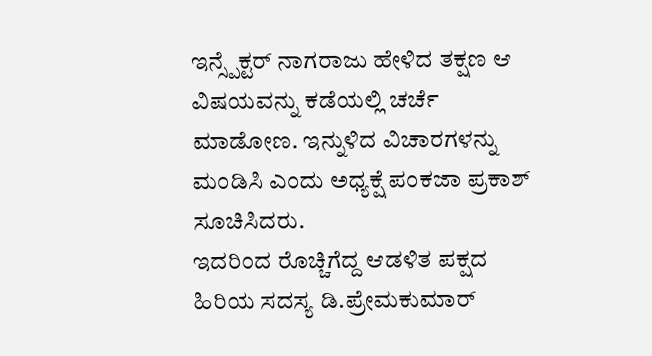ಇನ್ಸ್ಪೆಕ್ಟರ್ ನಾಗರಾಜು ಹೇಳಿದ ತಕ್ಷಣ ಆ ವಿಷಯವನ್ನು ಕಡೆಯಲ್ಲಿ ಚರ್ಚೆ ಮಾಡೋಣ. ಇನ್ನುಳಿದ ವಿಚಾರಗಳನ್ನು ಮಂಡಿಸಿ ಎಂದು ಅಧ್ಯಕ್ಷೆ ಪಂಕಜಾ ಪ್ರಕಾಶ್ ಸೂಚಿಸಿದರು.
ಇದರಿಂದ ರೊಚ್ಚಿಗೆದ್ದ ಆಡಳಿತ ಪಕ್ಷದ ಹಿರಿಯ ಸದಸ್ಯ ಡಿ.ಪ್ರೇಮಕುಮಾರ್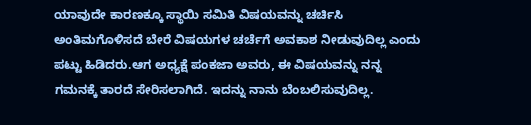ಯಾವುದೇ ಕಾರಣಕ್ಕೂ ಸ್ಥಾಯಿ ಸಮಿತಿ ವಿಷಯವನ್ನು ಚರ್ಚಿಸಿ ಅಂತಿಮಗೊಳಿಸದೆ ಬೇರೆ ವಿಷಯಗಳ ಚರ್ಚೆಗೆ ಅವಕಾಶ ನೀಡುವುದಿಲ್ಲ ಎಂದು ಪಟ್ಟು ಹಿಡಿದರು.ಆಗ ಅಧ್ಯಕ್ಷೆ ಪಂಕಜಾ ಅವರು, ಈ ವಿಷಯವನ್ನು ನನ್ನ ಗಮನಕ್ಕೆ ತಾರದೆ ಸೇರಿಸಲಾಗಿದೆ. ಇದನ್ನು ನಾನು ಬೆಂಬಲಿಸುವುದಿಲ್ಲ.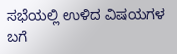ಸಭೆಯಲ್ಲಿ ಉಳಿದ ವಿಷಯಗಳ ಬಗೆ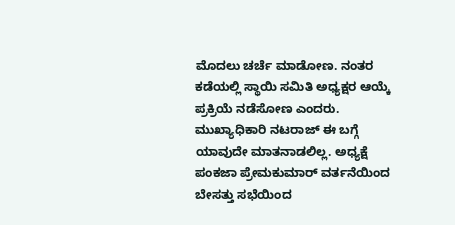ಮೊದಲು ಚರ್ಚೆ ಮಾಡೋಣ. ನಂತರ ಕಡೆಯಲ್ಲಿ ಸ್ಥಾಯಿ ಸಮಿತಿ ಅಧ್ಯಕ್ಷರ ಆಯ್ಕೆ ಪ್ರಕ್ರಿಯೆ ನಡೆಸೋಣ ಎಂದರು.
ಮುಖ್ಯಾಧಿಕಾರಿ ನಟರಾಜ್ ಈ ಬಗ್ಗೆ ಯಾವುದೇ ಮಾತನಾಡಲಿಲ್ಲ. ಅಧ್ಯಕ್ಷೆ ಪಂಕಜಾ ಪ್ರೇಮಕುಮಾರ್ ವರ್ತನೆಯಿಂದ ಬೇಸತ್ತು ಸಭೆಯಿಂದ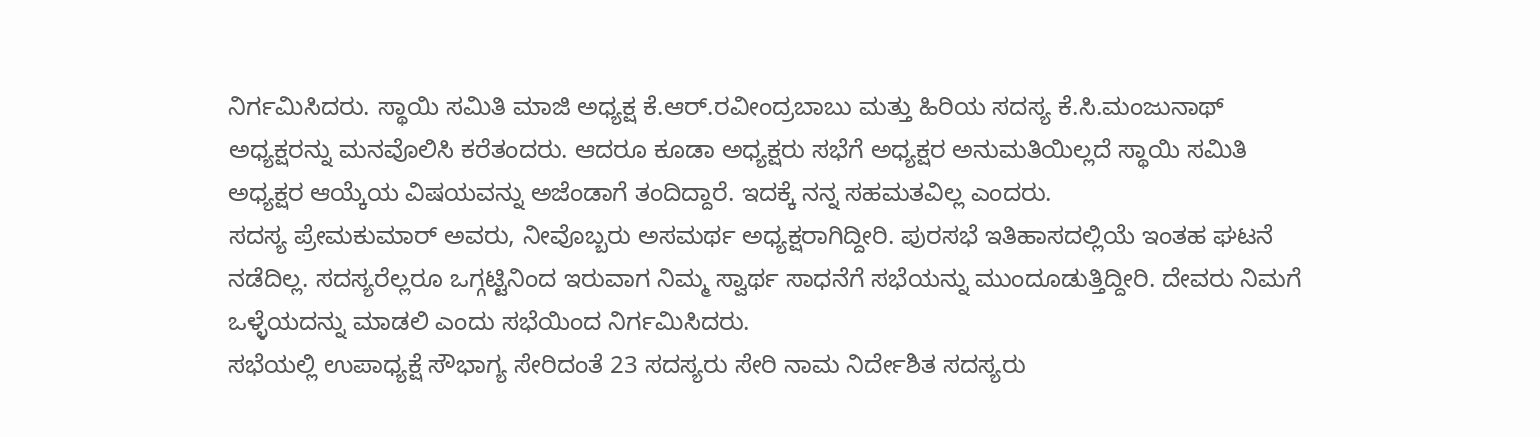ನಿರ್ಗಮಿಸಿದರು. ಸ್ಥಾಯಿ ಸಮಿತಿ ಮಾಜಿ ಅಧ್ಯಕ್ಷ ಕೆ.ಆರ್.ರವೀಂದ್ರಬಾಬು ಮತ್ತು ಹಿರಿಯ ಸದಸ್ಯ ಕೆ.ಸಿ.ಮಂಜುನಾಥ್ ಅಧ್ಯಕ್ಷರನ್ನು ಮನವೊಲಿಸಿ ಕರೆತಂದರು. ಆದರೂ ಕೂಡಾ ಅಧ್ಯಕ್ಷರು ಸಭೆಗೆ ಅಧ್ಯಕ್ಷರ ಅನುಮತಿಯಿಲ್ಲದೆ ಸ್ಥಾಯಿ ಸಮಿತಿ ಅಧ್ಯಕ್ಷರ ಆಯ್ಕೆಯ ವಿಷಯವನ್ನು ಅಜೆಂಡಾಗೆ ತಂದಿದ್ದಾರೆ. ಇದಕ್ಕೆ ನನ್ನ ಸಹಮತವಿಲ್ಲ ಎಂದರು.
ಸದಸ್ಯ ಪ್ರೇಮಕುಮಾರ್ ಅವರು, ನೀವೊಬ್ಬರು ಅಸಮರ್ಥ ಅಧ್ಯಕ್ಷರಾಗಿದ್ದೀರಿ. ಪುರಸಭೆ ಇತಿಹಾಸದಲ್ಲಿಯೆ ಇಂತಹ ಘಟನೆ ನಡೆದಿಲ್ಲ. ಸದಸ್ಯರೆಲ್ಲರೂ ಒಗ್ಗಟ್ಟಿನಿಂದ ಇರುವಾಗ ನಿಮ್ಮ ಸ್ವಾರ್ಥ ಸಾಧನೆಗೆ ಸಭೆಯನ್ನು ಮುಂದೂಡುತ್ತಿದ್ದೀರಿ. ದೇವರು ನಿಮಗೆ ಒಳ್ಳೆಯದನ್ನು ಮಾಡಲಿ ಎಂದು ಸಭೆಯಿಂದ ನಿರ್ಗಮಿಸಿದರು.
ಸಭೆಯಲ್ಲಿ ಉಪಾಧ್ಯಕ್ಷೆ ಸೌಭಾಗ್ಯ ಸೇರಿದಂತೆ 23 ಸದಸ್ಯರು ಸೇರಿ ನಾಮ ನಿರ್ದೇಶಿತ ಸದಸ್ಯರು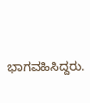ಭಾಗವಹಿಸಿದ್ದರು.